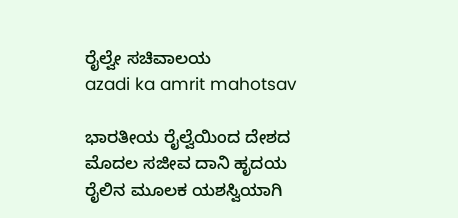ರೈಲ್ವೇ ಸಚಿವಾಲಯ
azadi ka amrit mahotsav

ಭಾರತೀಯ ರೈಲ್ವೆಯಿಂದ ದೇಶದ ಮೊದಲ ಸಜೀವ ದಾನಿ ಹೃದಯ ರೈಲಿನ ಮೂಲಕ ಯಶಸ್ವಿಯಾಗಿ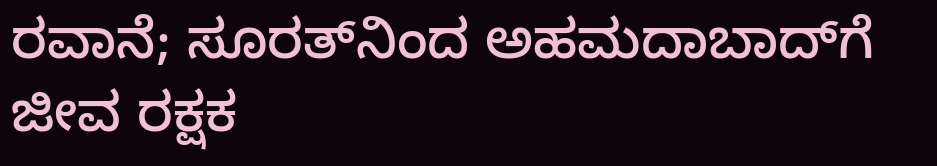ರವಾನೆ; ಸೂರತ್‌ನಿಂದ ಅಹಮದಾಬಾದ್‌ಗೆ ಜೀವ ರಕ್ಷಕ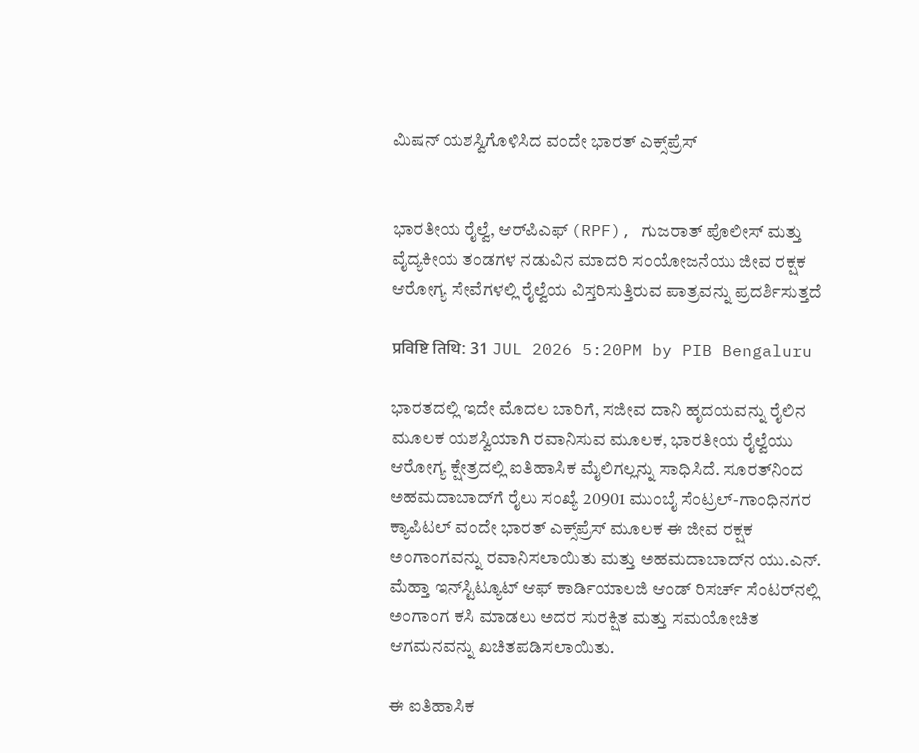ಮಿಷನ್ ಯಶಸ್ವಿಗೊಳಿಸಿದ ವಂದೇ ಭಾರತ್ ಎಕ್ಸ್‌ಪ್ರೆಸ್


ಭಾರತೀಯ ರೈಲ್ವೆ, ಆರ್‌ಪಿಎಫ್ (RPF), ಗುಜರಾತ್ ಪೊಲೀಸ್ ಮತ್ತು ವೈದ್ಯಕೀಯ ತಂಡಗಳ ನಡುವಿನ ಮಾದರಿ ಸಂಯೋಜನೆಯು ಜೀವ ರಕ್ಷಕ ಆರೋಗ್ಯ ಸೇವೆಗಳಲ್ಲಿ ರೈಲ್ವೆಯ ವಿಸ್ತರಿಸುತ್ತಿರುವ ಪಾತ್ರವನ್ನು ಪ್ರದರ್ಶಿಸುತ್ತದೆ

प्रविष्टि तिथि: 31 JUL 2026 5:20PM by PIB Bengaluru

ಭಾರತದಲ್ಲಿ ಇದೇ ಮೊದಲ ಬಾರಿಗೆ, ಸಜೀವ ದಾನಿ ಹೃದಯವನ್ನು ರೈಲಿನ ಮೂಲಕ ಯಶಸ್ವಿಯಾಗಿ ರವಾನಿಸುವ ಮೂಲಕ, ಭಾರತೀಯ ರೈಲ್ವೆಯು ಆರೋಗ್ಯ ಕ್ಷೇತ್ರದಲ್ಲಿ ಐತಿಹಾಸಿಕ ಮೈಲಿಗಲ್ಲನ್ನು ಸಾಧಿಸಿದೆ. ಸೂರತ್‌ನಿಂದ ಅಹಮದಾಬಾದ್‌ಗೆ ರೈಲು ಸಂಖ್ಯೆ 20901 ಮುಂಬೈ ಸೆಂಟ್ರಲ್-ಗಾಂಧಿನಗರ ಕ್ಯಾಪಿಟಲ್ ವಂದೇ ಭಾರತ್ ಎಕ್ಸ್‌ಪ್ರೆಸ್ ಮೂಲಕ ಈ ಜೀವ ರಕ್ಷಕ ಅಂಗಾಂಗವನ್ನು ರವಾನಿಸಲಾಯಿತು ಮತ್ತು ಅಹಮದಾಬಾದ್‌ನ ಯು.ಎನ್. ಮೆಹ್ತಾ ಇನ್‌ಸ್ಟಿಟ್ಯೂಟ್ ಆಫ್ ಕಾರ್ಡಿಯಾಲಜಿ ಆಂಡ್ ರಿಸರ್ಚ್ ಸೆಂಟರ್‌ನಲ್ಲಿ ಅಂಗಾಂಗ ಕಸಿ ಮಾಡಲು ಅದರ ಸುರಕ್ಷಿತ ಮತ್ತು ಸಮಯೋಚಿತ ಆಗಮನವನ್ನು ಖಚಿತಪಡಿಸಲಾಯಿತು.

ಈ ಐತಿಹಾಸಿಕ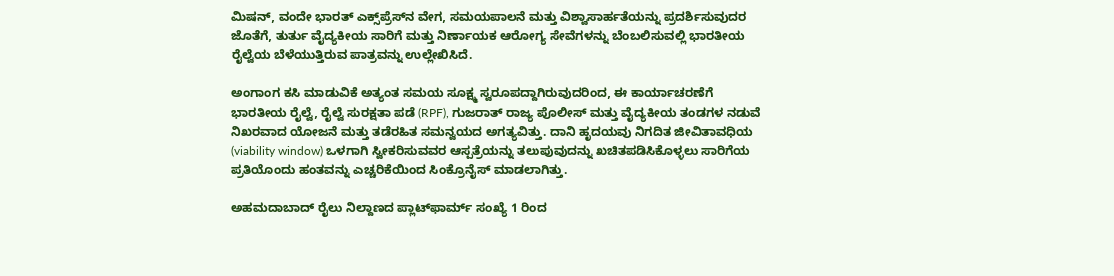ಮಿಷನ್, ವಂದೇ ಭಾರತ್ ಎಕ್ಸ್‌ಪ್ರೆಸ್‌ನ ವೇಗ, ಸಮಯಪಾಲನೆ ಮತ್ತು ವಿಶ್ವಾಸಾರ್ಹತೆಯನ್ನು ಪ್ರದರ್ಶಿಸುವುದರ ಜೊತೆಗೆ, ತುರ್ತು ವೈದ್ಯಕೀಯ ಸಾರಿಗೆ ಮತ್ತು ನಿರ್ಣಾಯಕ ಆರೋಗ್ಯ ಸೇವೆಗಳನ್ನು ಬೆಂಬಲಿಸುವಲ್ಲಿ ಭಾರತೀಯ ರೈಲ್ವೆಯ ಬೆಳೆಯುತ್ತಿರುವ ಪಾತ್ರವನ್ನು ಉಲ್ಲೇಖಿಸಿದೆ.

ಅಂಗಾಂಗ ಕಸಿ ಮಾಡುವಿಕೆ ಅತ್ಯಂತ ಸಮಯ ಸೂಕ್ಷ್ಮ ಸ್ವರೂಪದ್ದಾಗಿರುವುದರಿಂದ, ಈ ಕಾರ್ಯಾಚರಣೆಗೆ ಭಾರತೀಯ ರೈಲ್ವೆ, ರೈಲ್ವೆ ಸುರಕ್ಷತಾ ಪಡೆ (RPF), ಗುಜರಾತ್ ರಾಜ್ಯ ಪೊಲೀಸ್ ಮತ್ತು ವೈದ್ಯಕೀಯ ತಂಡಗಳ ನಡುವೆ ನಿಖರವಾದ ಯೋಜನೆ ಮತ್ತು ತಡೆರಹಿತ ಸಮನ್ವಯದ ಅಗತ್ಯವಿತ್ತು. ದಾನಿ ಹೃದಯವು ನಿಗದಿತ ಜೀವಿತಾವಧಿಯ (viability window) ಒಳಗಾಗಿ ಸ್ವೀಕರಿಸುವವರ ಆಸ್ಪತ್ರೆಯನ್ನು ತಲುಪುವುದನ್ನು ಖಚಿತಪಡಿಸಿಕೊಳ್ಳಲು ಸಾರಿಗೆಯ ಪ್ರತಿಯೊಂದು ಹಂತವನ್ನು ಎಚ್ಚರಿಕೆಯಿಂದ ಸಿಂಕ್ರೊನೈಸ್ ಮಾಡಲಾಗಿತ್ತು.

ಅಹಮದಾಬಾದ್ ರೈಲು ನಿಲ್ದಾಣದ ಪ್ಲಾಟ್‌ಫಾರ್ಮ್ ಸಂಖ್ಯೆ 1 ರಿಂದ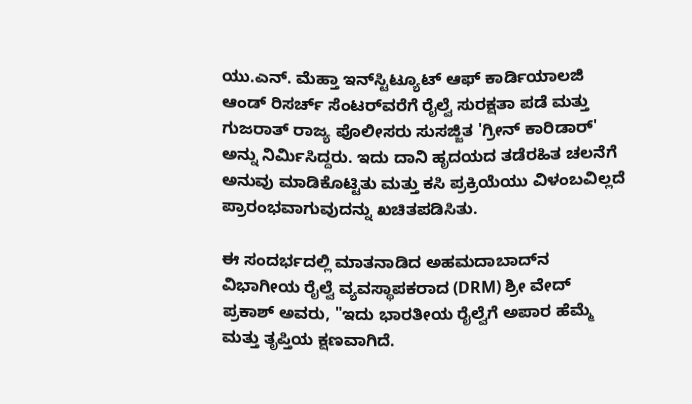ಯು.ಎನ್. ಮೆಹ್ತಾ ಇನ್‌ಸ್ಟಿಟ್ಯೂಟ್ ಆಫ್ ಕಾರ್ಡಿಯಾಲಜಿ ಆಂಡ್ ರಿಸರ್ಚ್ ಸೆಂಟರ್‌ವರೆಗೆ ರೈಲ್ವೆ ಸುರಕ್ಷತಾ ಪಡೆ ಮತ್ತು ಗುಜರಾತ್ ರಾಜ್ಯ ಪೊಲೀಸರು ಸುಸಜ್ಜಿತ 'ಗ್ರೀನ್ ಕಾರಿಡಾರ್' ಅನ್ನು ನಿರ್ಮಿಸಿದ್ದರು. ಇದು ದಾನಿ ಹೃದಯದ ತಡೆರಹಿತ ಚಲನೆಗೆ ಅನುವು ಮಾಡಿಕೊಟ್ಟಿತು ಮತ್ತು ಕಸಿ ಪ್ರಕ್ರಿಯೆಯು ವಿಳಂಬವಿಲ್ಲದೆ ಪ್ರಾರಂಭವಾಗುವುದನ್ನು ಖಚಿತಪಡಿಸಿತು.

ಈ ಸಂದರ್ಭದಲ್ಲಿ ಮಾತನಾಡಿದ ಅಹಮದಾಬಾದ್‌ನ ವಿಭಾಗೀಯ ರೈಲ್ವೆ ವ್ಯವಸ್ಥಾಪಕರಾದ (DRM) ಶ್ರೀ ವೇದ್ ಪ್ರಕಾಶ್ ಅವರು, "ಇದು ಭಾರತೀಯ ರೈಲ್ವೆಗೆ ಅಪಾರ ಹೆಮ್ಮೆ ಮತ್ತು ತೃಪ್ತಿಯ ಕ್ಷಣವಾಗಿದೆ.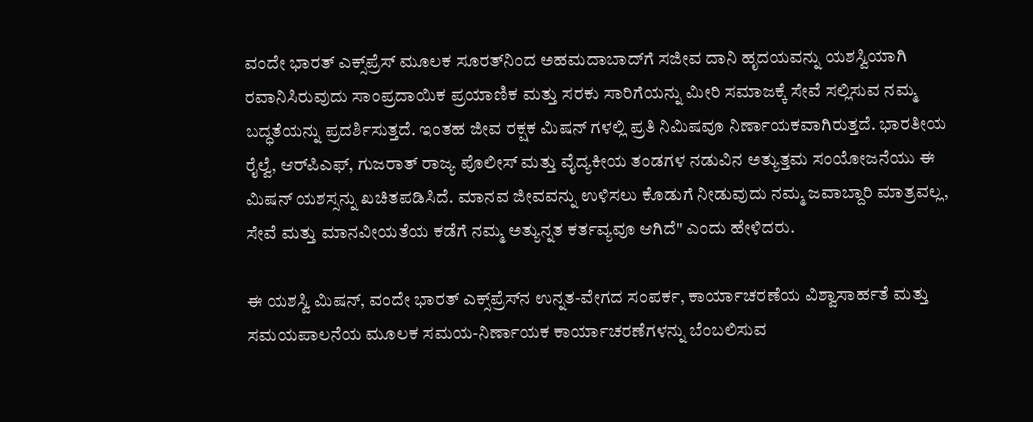ವಂದೇ ಭಾರತ್ ಎಕ್ಸ್‌ಪ್ರೆಸ್ ಮೂಲಕ ಸೂರತ್‌ನಿಂದ ಅಹಮದಾಬಾದ್‌ಗೆ ಸಜೀವ ದಾನಿ ಹೃದಯವನ್ನು ಯಶಸ್ವಿಯಾಗಿ ರವಾನಿಸಿರುವುದು ಸಾಂಪ್ರದಾಯಿಕ ಪ್ರಯಾಣಿಕ ಮತ್ತು ಸರಕು ಸಾರಿಗೆಯನ್ನು ಮೀರಿ ಸಮಾಜಕ್ಕೆ ಸೇವೆ ಸಲ್ಲಿಸುವ ನಮ್ಮ ಬದ್ಧತೆಯನ್ನು ಪ್ರದರ್ಶಿಸುತ್ತದೆ. ಇಂತಹ ಜೀವ ರಕ್ಷಕ ಮಿಷನ್ ಗಳಲ್ಲಿ ಪ್ರತಿ ನಿಮಿಷವೂ ನಿರ್ಣಾಯಕವಾಗಿರುತ್ತದೆ. ಭಾರತೀಯ ರೈಲ್ವೆ, ಆರ್‌ಪಿಎಫ್, ಗುಜರಾತ್ ರಾಜ್ಯ ಪೊಲೀಸ್ ಮತ್ತು ವೈದ್ಯಕೀಯ ತಂಡಗಳ ನಡುವಿನ ಅತ್ಯುತ್ತಮ ಸಂಯೋಜನೆಯು ಈ ಮಿಷನ್ ಯಶಸ್ಸನ್ನು ಖಚಿತಪಡಿಸಿದೆ. ಮಾನವ ಜೀವವನ್ನು ಉಳಿಸಲು ಕೊಡುಗೆ ನೀಡುವುದು ನಮ್ಮ ಜವಾಬ್ದಾರಿ ಮಾತ್ರವಲ್ಲ, ಸೇವೆ ಮತ್ತು ಮಾನವೀಯತೆಯ ಕಡೆಗೆ ನಮ್ಮ ಅತ್ಯುನ್ನತ ಕರ್ತವ್ಯವೂ ಆಗಿದೆ" ಎಂದು ಹೇಳಿದರು.

ಈ ಯಶಸ್ವಿ ಮಿಷನ್, ವಂದೇ ಭಾರತ್ ಎಕ್ಸ್‌ಪ್ರೆಸ್‌ನ ಉನ್ನತ-ವೇಗದ ಸಂಪರ್ಕ, ಕಾರ್ಯಾಚರಣೆಯ ವಿಶ್ವಾಸಾರ್ಹತೆ ಮತ್ತು ಸಮಯಪಾಲನೆಯ ಮೂಲಕ ಸಮಯ-ನಿರ್ಣಾಯಕ ಕಾರ್ಯಾಚರಣೆಗಳನ್ನು ಬೆಂಬಲಿಸುವ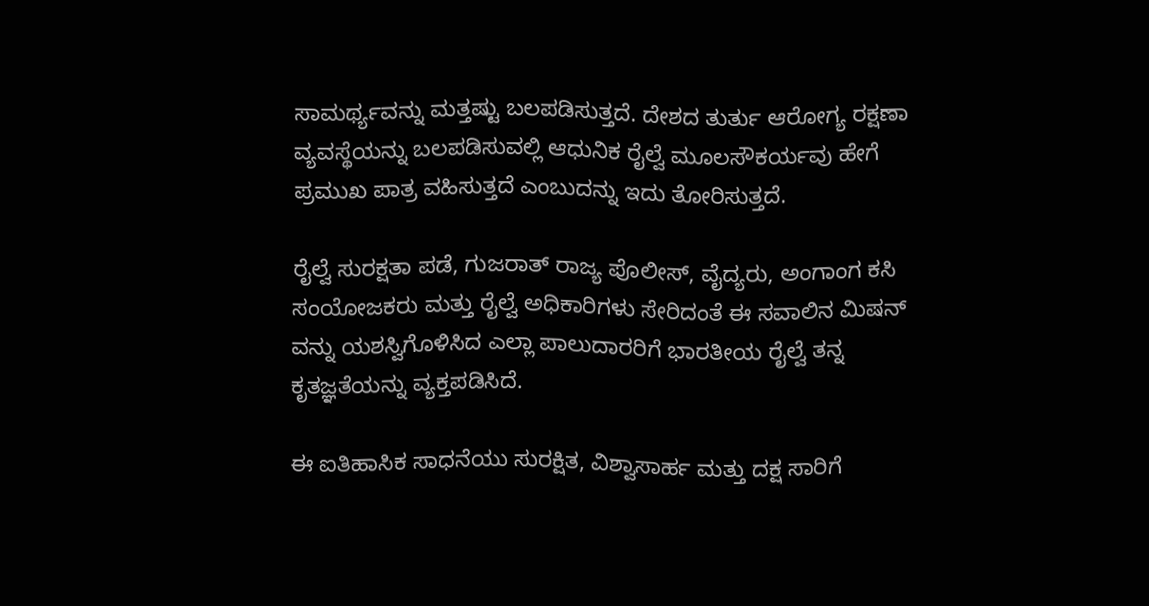ಸಾಮರ್ಥ್ಯವನ್ನು ಮತ್ತಷ್ಟು ಬಲಪಡಿಸುತ್ತದೆ. ದೇಶದ ತುರ್ತು ಆರೋಗ್ಯ ರಕ್ಷಣಾ ವ್ಯವಸ್ಥೆಯನ್ನು ಬಲಪಡಿಸುವಲ್ಲಿ ಆಧುನಿಕ ರೈಲ್ವೆ ಮೂಲಸೌಕರ್ಯವು ಹೇಗೆ ಪ್ರಮುಖ ಪಾತ್ರ ವಹಿಸುತ್ತದೆ ಎಂಬುದನ್ನು ಇದು ತೋರಿಸುತ್ತದೆ.

ರೈಲ್ವೆ ಸುರಕ್ಷತಾ ಪಡೆ, ಗುಜರಾತ್ ರಾಜ್ಯ ಪೊಲೀಸ್, ವೈದ್ಯರು, ಅಂಗಾಂಗ ಕಸಿ ಸಂಯೋಜಕರು ಮತ್ತು ರೈಲ್ವೆ ಅಧಿಕಾರಿಗಳು ಸೇರಿದಂತೆ ಈ ಸವಾಲಿನ ಮಿಷನ್ ವನ್ನು ಯಶಸ್ವಿಗೊಳಿಸಿದ ಎಲ್ಲಾ ಪಾಲುದಾರರಿಗೆ ಭಾರತೀಯ ರೈಲ್ವೆ ತನ್ನ ಕೃತಜ್ಞತೆಯನ್ನು ವ್ಯಕ್ತಪಡಿಸಿದೆ.

ಈ ಐತಿಹಾಸಿಕ ಸಾಧನೆಯು ಸುರಕ್ಷಿತ, ವಿಶ್ವಾಸಾರ್ಹ ಮತ್ತು ದಕ್ಷ ಸಾರಿಗೆ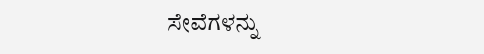ಸೇವೆಗಳನ್ನು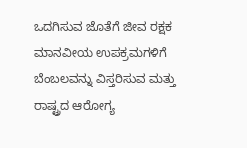ಒದಗಿಸುವ ಜೊತೆಗೆ ಜೀವ ರಕ್ಷಕ ಮಾನವೀಯ ಉಪಕ್ರಮಗಳಿಗೆ ಬೆಂಬಲವನ್ನು ವಿಸ್ತರಿಸುವ ಮತ್ತು ರಾಷ್ಟ್ರದ ಆರೋಗ್ಯ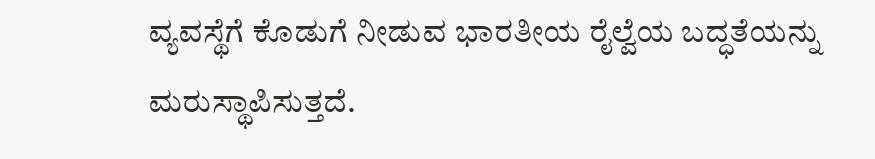ವ್ಯವಸ್ಥೆಗೆ ಕೊಡುಗೆ ನೀಡುವ ಭಾರತೀಯ ರೈಲ್ವೆಯ ಬದ್ಧತೆಯನ್ನು ಮರುಸ್ಥಾಪಿಸುತ್ತದೆ.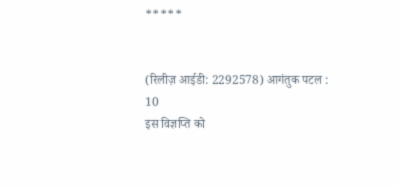*****


(रिलीज़ आईडी: 2292578) आगंतुक पटल : 10
इस विज्ञप्ति को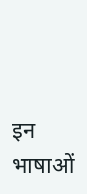इन भाषाओं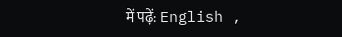में पढ़ें: English ,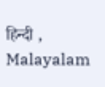हिन्दी , Malayalam